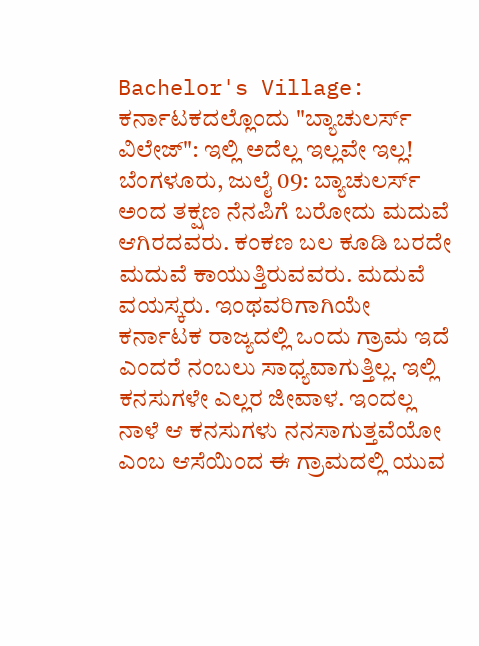Bachelor's Village: ಕರ್ನಾಟಕದಲ್ಲೊಂದು "ಬ್ಯಾಚುಲರ್ಸ್ ವಿಲೇಜ್": ಇಲ್ಲಿ ಅದೆಲ್ಲ ಇಲ್ಲವೇ ಇಲ್ಲ!
ಬೆಂಗಳೂರು, ಜುಲೈ 09: ಬ್ಯಾಚುಲರ್ಸ್ ಅಂದ ತಕ್ಷಣ ನೆನಪಿಗೆ ಬರೋದು ಮದುವೆ ಆಗಿರದವರು. ಕಂಕಣ ಬಲ ಕೂಡಿ ಬರದೇ ಮದುವೆ ಕಾಯುತ್ತಿರುವವರು. ಮದುವೆ ವಯಸ್ಕರು. ಇಂಥವರಿಗಾಗಿಯೇ ಕರ್ನಾಟಕ ರಾಜ್ಯದಲ್ಲಿ ಒಂದು ಗ್ರಾಮ ಇದೆ ಎಂದರೆ ನಂಬಲು ಸಾಧ್ಯವಾಗುತ್ತಿಲ್ಲ. ಇಲ್ಲಿ ಕನಸುಗಳೇ ಎಲ್ಲರ ಜೀವಾಳ. ಇಂದಲ್ಲ ನಾಳೆ ಆ ಕನಸುಗಳು ನನಸಾಗುತ್ತವೆಯೋ ಎಂಬ ಆಸೆಯಿಂದ ಈ ಗ್ರಾಮದಲ್ಲಿ ಯುವ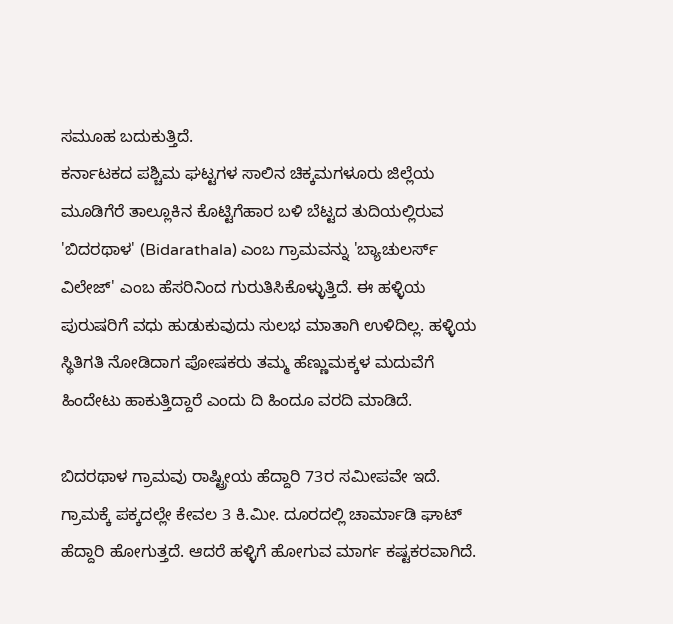ಸಮೂಹ ಬದುಕುತ್ತಿದೆ.
ಕರ್ನಾಟಕದ ಪಶ್ಚಿಮ ಘಟ್ಟಗಳ ಸಾಲಿನ ಚಿಕ್ಕಮಗಳೂರು ಜಿಲ್ಲೆಯ ಮೂಡಿಗೆರೆ ತಾಲ್ಲೂಕಿನ ಕೊಟ್ಟಿಗೆಹಾರ ಬಳಿ ಬೆಟ್ಟದ ತುದಿಯಲ್ಲಿರುವ 'ಬಿದರಥಾಳ' (Bidarathala) ಎಂಬ ಗ್ರಾಮವನ್ನು 'ಬ್ಯಾಚುಲರ್ಸ್ ವಿಲೇಜ್' ಎಂಬ ಹೆಸರಿನಿಂದ ಗುರುತಿಸಿಕೊಳ್ಳುತ್ತಿದೆ. ಈ ಹಳ್ಳಿಯ ಪುರುಷರಿಗೆ ವಧು ಹುಡುಕುವುದು ಸುಲಭ ಮಾತಾಗಿ ಉಳಿದಿಲ್ಲ. ಹಳ್ಳಿಯ ಸ್ಥಿತಿಗತಿ ನೋಡಿದಾಗ ಪೋಷಕರು ತಮ್ಮ ಹೆಣ್ಣುಮಕ್ಕಳ ಮದುವೆಗೆ ಹಿಂದೇಟು ಹಾಕುತ್ತಿದ್ದಾರೆ ಎಂದು ದಿ ಹಿಂದೂ ವರದಿ ಮಾಡಿದೆ.

ಬಿದರಥಾಳ ಗ್ರಾಮವು ರಾಷ್ಟ್ರೀಯ ಹೆದ್ದಾರಿ 73ರ ಸಮೀಪವೇ ಇದೆ. ಗ್ರಾಮಕ್ಕೆ ಪಕ್ಕದಲ್ಲೇ ಕೇವಲ 3 ಕಿ.ಮೀ. ದೂರದಲ್ಲಿ ಚಾರ್ಮಾಡಿ ಘಾಟ್ ಹೆದ್ದಾರಿ ಹೋಗುತ್ತದೆ. ಆದರೆ ಹಳ್ಳಿಗೆ ಹೋಗುವ ಮಾರ್ಗ ಕಷ್ಟಕರವಾಗಿದೆ.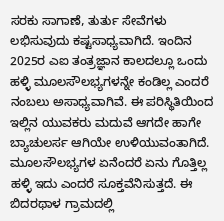ಸರಕು ಸಾಗಾಣೆ, ತುರ್ತು ಸೇವೆಗಳು ಲಭಿಸುವುದು ಕಷ್ಟಸಾಧ್ಯವಾಗಿದೆ. ಇಂದಿನ 2025ರ ಎಐ ತಂತ್ರಜ್ಞಾನ ಕಾಲದಲ್ಲೂ ಒಂದು ಹಳ್ಳಿ ಮೂಲಸೌಲಭ್ಯಗಳನ್ನೇ ಕಂಡಿಲ್ಲ ಎಂದರೆ ನಂಬಲು ಅಸಾಧ್ಯವಾಗಿವೆ. ಈ ಪರಿಸ್ಥಿತಿಯಿಂದ ಇಲ್ಲಿನ ಯುವಕರು ಮದುವೆ ಆಗದೇ ಹಾಗೇ ಬ್ಯಾಚುಲರ್ಸ ಆಗಿಯೇ ಉಳಿಯುವಂತಾಗಿದೆ.
ಮೂಲಸೌಲಭ್ಯಗಳ ಏನೆಂದರೆ ಏನು ಗೊತ್ತಿಲ್ಲ ಹಳ್ಳಿ ಇದು ಎಂದರೆ ಸೂಕ್ತವೆನಿಸುತ್ತದೆ. ಈ ಬಿದರಥಾಳ ಗ್ರಾಮದಲ್ಲಿ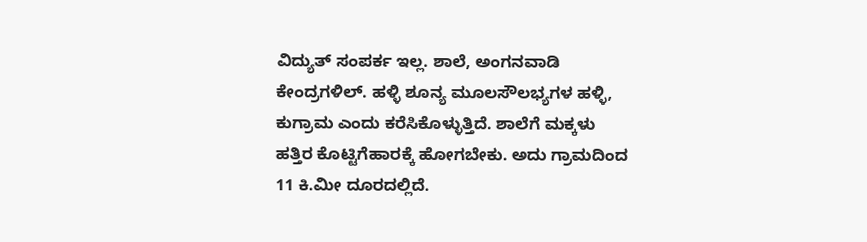ವಿದ್ಯುತ್ ಸಂಪರ್ಕ ಇಲ್ಲ. ಶಾಲೆ, ಅಂಗನವಾಡಿ ಕೇಂದ್ರಗಳಿಲ್. ಹಳ್ಳಿ ಶೂನ್ಯ ಮೂಲಸೌಲಭ್ಯಗಳ ಹಳ್ಳಿ, ಕುಗ್ರಾಮ ಎಂದು ಕರೆಸಿಕೊಳ್ಳುತ್ತಿದೆ. ಶಾಲೆಗೆ ಮಕ್ಕಳು ಹತ್ತಿರ ಕೊಟ್ಟಿಗೆಹಾರಕ್ಕೆ ಹೋಗಬೇಕು. ಅದು ಗ್ರಾಮದಿಂದ 11 ಕಿ.ಮೀ ದೂರದಲ್ಲಿದೆ.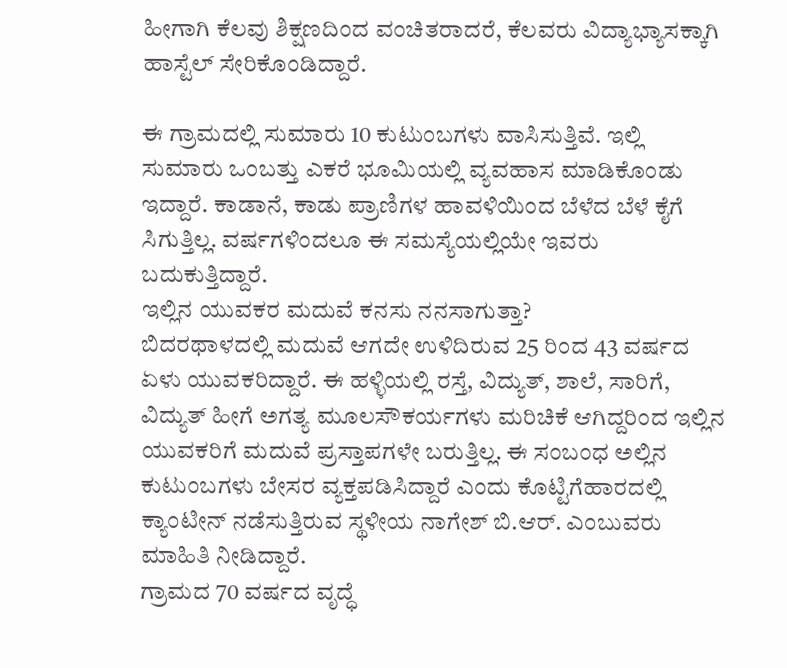ಹೀಗಾಗಿ ಕೆಲವು ಶಿಕ್ಷಣದಿಂದ ವಂಚಿತರಾದರೆ, ಕೆಲವರು ವಿದ್ಯಾಭ್ಯಾಸಕ್ಕಾಗಿ ಹಾಸ್ಟೆಲ್ ಸೇರಿಕೊಂಡಿದ್ದಾರೆ.

ಈ ಗ್ರಾಮದಲ್ಲಿ ಸುಮಾರು 10 ಕುಟುಂಬಗಳು ವಾಸಿಸುತ್ತಿವೆ. ಇಲ್ಲಿ ಸುಮಾರು ಒಂಬತ್ತು ಎಕರೆ ಭೂಮಿಯಲ್ಲಿ ವ್ಯವಹಾಸ ಮಾಡಿಕೊಂಡು ಇದ್ದಾರೆ. ಕಾಡಾನೆ, ಕಾಡು ಪ್ರಾಣಿಗಳ ಹಾವಳಿಯಿಂದ ಬೆಳೆದ ಬೆಳೆ ಕೈಗೆ ಸಿಗುತ್ತಿಲ್ಲ. ವರ್ಷಗಳಿಂದಲೂ ಈ ಸಮಸ್ಯೆಯಲ್ಲಿಯೇ ಇವರು ಬದುಕುತ್ತಿದ್ದಾರೆ.
ಇಲ್ಲಿನ ಯುವಕರ ಮದುವೆ ಕನಸು ನನಸಾಗುತ್ತಾ?
ಬಿದರಥಾಳದಲ್ಲಿ ಮದುವೆ ಆಗದೇ ಉಳಿದಿರುವ 25 ರಿಂದ 43 ವರ್ಷದ ಏಳು ಯುವಕರಿದ್ದಾರೆ. ಈ ಹಳ್ಳಿಯಲ್ಲಿ ರಸ್ತೆ, ವಿದ್ಯುತ್, ಶಾಲೆ, ಸಾರಿಗೆ, ವಿದ್ಯುತ್ ಹೀಗೆ ಅಗತ್ಯ ಮೂಲಸೌಕರ್ಯಗಳು ಮರಿಚಿಕೆ ಆಗಿದ್ದರಿಂದ ಇಲ್ಲಿನ ಯುವಕರಿಗೆ ಮದುವೆ ಪ್ರಸ್ತಾಪಗಳೇ ಬರುತ್ತಿಲ್ಲ. ಈ ಸಂಬಂಧ ಅಲ್ಲಿನ ಕುಟುಂಬಗಳು ಬೇಸರ ವ್ಯಕ್ತಪಡಿಸಿದ್ದಾರೆ ಎಂದು ಕೊಟ್ಟಿಗೆಹಾರದಲ್ಲಿ ಕ್ಯಾಂಟೀನ್ ನಡೆಸುತ್ತಿರುವ ಸ್ಥಳೀಯ ನಾಗೇಶ್ ಬಿ.ಆರ್. ಎಂಬುವರು ಮಾಹಿತಿ ನೀಡಿದ್ದಾರೆ.
ಗ್ರಾಮದ 70 ವರ್ಷದ ವೃದ್ಧೆ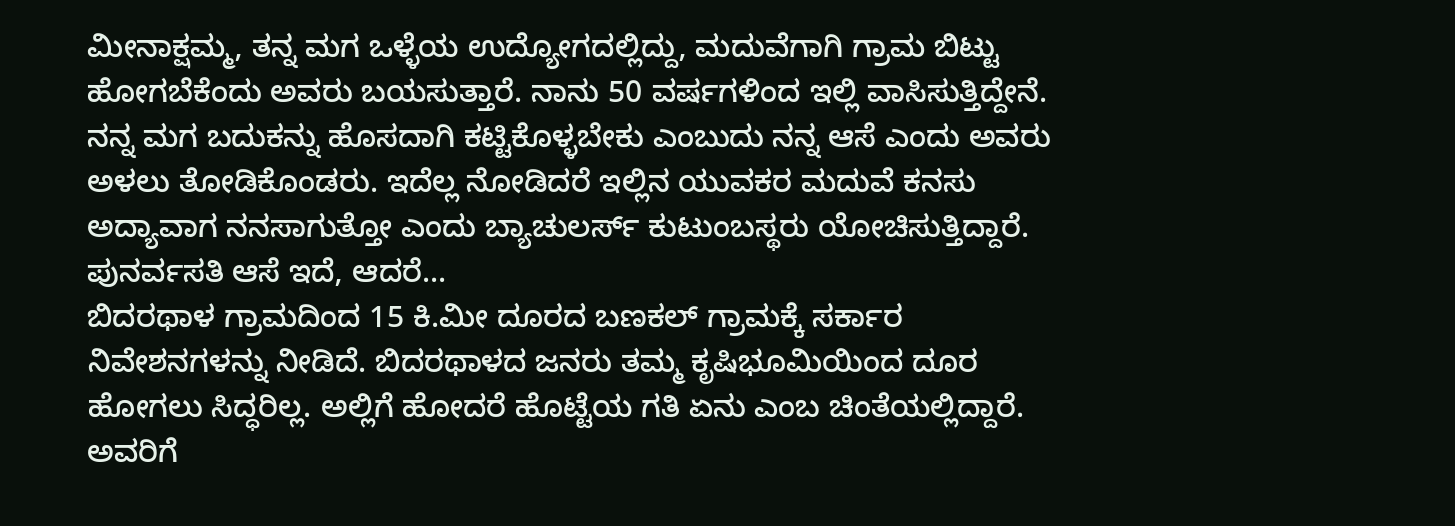ಮೀನಾಕ್ಷಮ್ಮ, ತನ್ನ ಮಗ ಒಳ್ಳೆಯ ಉದ್ಯೋಗದಲ್ಲಿದ್ದು, ಮದುವೆಗಾಗಿ ಗ್ರಾಮ ಬಿಟ್ಟು ಹೋಗಬೆಕೆಂದು ಅವರು ಬಯಸುತ್ತಾರೆ. ನಾನು 50 ವರ್ಷಗಳಿಂದ ಇಲ್ಲಿ ವಾಸಿಸುತ್ತಿದ್ದೇನೆ. ನನ್ನ ಮಗ ಬದುಕನ್ನು ಹೊಸದಾಗಿ ಕಟ್ಟಿಕೊಳ್ಳಬೇಕು ಎಂಬುದು ನನ್ನ ಆಸೆ ಎಂದು ಅವರು ಅಳಲು ತೋಡಿಕೊಂಡರು. ಇದೆಲ್ಲ ನೋಡಿದರೆ ಇಲ್ಲಿನ ಯುವಕರ ಮದುವೆ ಕನಸು ಅದ್ಯಾವಾಗ ನನಸಾಗುತ್ತೋ ಎಂದು ಬ್ಯಾಚುಲರ್ಸ್ ಕುಟುಂಬಸ್ಥರು ಯೋಚಿಸುತ್ತಿದ್ದಾರೆ.
ಪುನರ್ವಸತಿ ಆಸೆ ಇದೆ, ಆದರೆ...
ಬಿದರಥಾಳ ಗ್ರಾಮದಿಂದ 15 ಕಿ.ಮೀ ದೂರದ ಬಣಕಲ್ ಗ್ರಾಮಕ್ಕೆ ಸರ್ಕಾರ ನಿವೇಶನಗಳನ್ನು ನೀಡಿದೆ. ಬಿದರಥಾಳದ ಜನರು ತಮ್ಮ ಕೃಷಿಭೂಮಿಯಿಂದ ದೂರ ಹೋಗಲು ಸಿದ್ಧರಿಲ್ಲ. ಅಲ್ಲಿಗೆ ಹೋದರೆ ಹೊಟ್ಟೆಯ ಗತಿ ಏನು ಎಂಬ ಚಿಂತೆಯಲ್ಲಿದ್ದಾರೆ. ಅವರಿಗೆ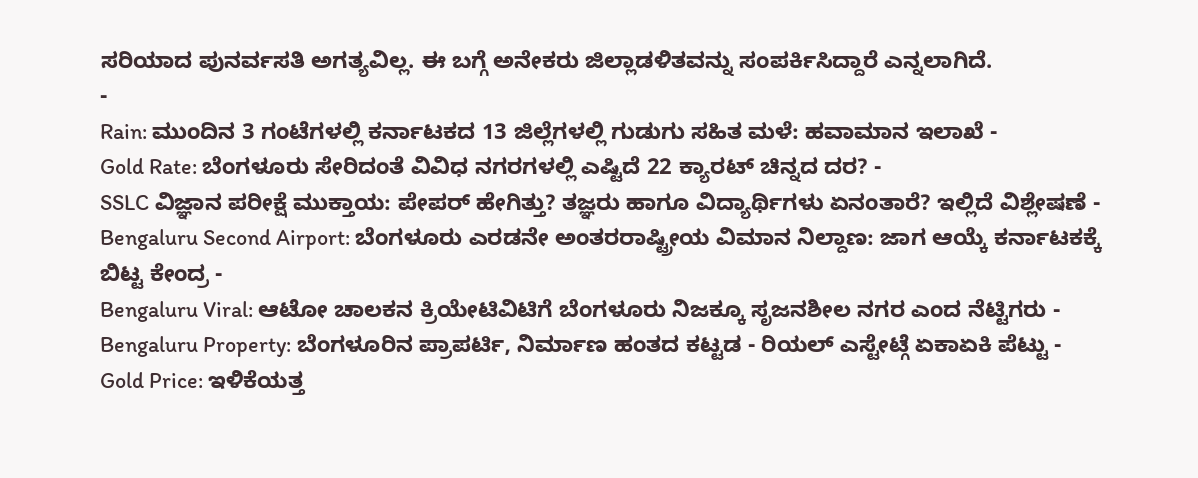ಸರಿಯಾದ ಪುನರ್ವಸತಿ ಅಗತ್ಯವಿಲ್ಲ. ಈ ಬಗ್ಗೆ ಅನೇಕರು ಜಿಲ್ಲಾಡಳಿತವನ್ನು ಸಂಪರ್ಕಿಸಿದ್ದಾರೆ ಎನ್ನಲಾಗಿದೆ.
-
Rain: ಮುಂದಿನ 3 ಗಂಟೆಗಳಲ್ಲಿ ಕರ್ನಾಟಕದ 13 ಜಿಲ್ಲೆಗಳಲ್ಲಿ ಗುಡುಗು ಸಹಿತ ಮಳೆ: ಹವಾಮಾನ ಇಲಾಖೆ -
Gold Rate: ಬೆಂಗಳೂರು ಸೇರಿದಂತೆ ವಿವಿಧ ನಗರಗಳಲ್ಲಿ ಎಷ್ಟಿದೆ 22 ಕ್ಯಾರಟ್ ಚಿನ್ನದ ದರ? -
SSLC ವಿಜ್ಞಾನ ಪರೀಕ್ಷೆ ಮುಕ್ತಾಯ: ಪೇಪರ್ ಹೇಗಿತ್ತು? ತಜ್ಞರು ಹಾಗೂ ವಿದ್ಯಾರ್ಥಿಗಳು ಏನಂತಾರೆ? ಇಲ್ಲಿದೆ ವಿಶ್ಲೇಷಣೆ -
Bengaluru Second Airport: ಬೆಂಗಳೂರು ಎರಡನೇ ಅಂತರರಾಷ್ಟ್ರೀಯ ವಿಮಾನ ನಿಲ್ದಾಣ: ಜಾಗ ಆಯ್ಕೆ ಕರ್ನಾಟಕಕ್ಕೆ ಬಿಟ್ಟ ಕೇಂದ್ರ -
Bengaluru Viral: ಆಟೋ ಚಾಲಕನ ಕ್ರಿಯೇಟಿವಿಟಿಗೆ ಬೆಂಗಳೂರು ನಿಜಕ್ಕೂ ಸೃಜನಶೀಲ ನಗರ ಎಂದ ನೆಟ್ಟಿಗರು -
Bengaluru Property: ಬೆಂಗಳೂರಿನ ಪ್ರಾಪರ್ಟಿ, ನಿರ್ಮಾಣ ಹಂತದ ಕಟ್ಟಡ - ರಿಯಲ್ ಎಸ್ಟೇಟ್ಗೆ ಏಕಾಏಕಿ ಪೆಟ್ಟು -
Gold Price: ಇಳಿಕೆಯತ್ತ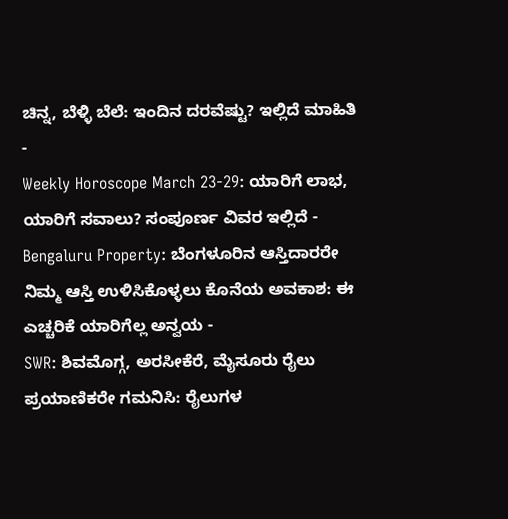ಚಿನ್ನ, ಬೆಳ್ಳಿ ಬೆಲೆ: ಇಂದಿನ ದರವೆಷ್ಟು? ಇಲ್ಲಿದೆ ಮಾಹಿತಿ -
Weekly Horoscope March 23-29: ಯಾರಿಗೆ ಲಾಭ, ಯಾರಿಗೆ ಸವಾಲು? ಸಂಪೂರ್ಣ ವಿವರ ಇಲ್ಲಿದೆ -
Bengaluru Property: ಬೆಂಗಳೂರಿನ ಆಸ್ತಿದಾರರೇ ನಿಮ್ಮ ಆಸ್ತಿ ಉಳಿಸಿಕೊಳ್ಳಲು ಕೊನೆಯ ಅವಕಾಶ: ಈ ಎಚ್ಚರಿಕೆ ಯಾರಿಗೆಲ್ಲ ಅನ್ವಯ -
SWR: ಶಿವಮೊಗ್ಗ, ಅರಸೀಕೆರೆ, ಮೈಸೂರು ರೈಲು ಪ್ರಯಾಣಿಕರೇ ಗಮನಿಸಿ: ರೈಲುಗಳ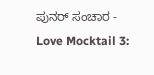ಪುನರ್ ಸಂಚಾರ -
Love Mocktail 3: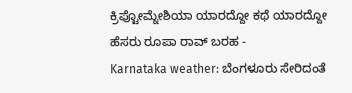ಕ್ರಿಪ್ಟೋಮ್ನೇಶಿಯಾ ಯಾರದ್ದೋ ಕಥೆ ಯಾರದ್ದೋ ಹೆಸರು ರೂಪಾ ರಾವ್ ಬರಹ -
Karnataka weather: ಬೆಂಗಳೂರು ಸೇರಿದಂತೆ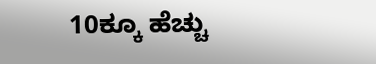10ಕ್ಕೂ ಹೆಚ್ಚು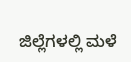ಜಿಲ್ಲೆಗಳಲ್ಲಿ ಮಳೆ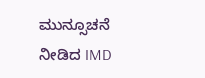ಮುನ್ಸೂಚನೆ ನೀಡಿದ IMD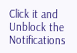Click it and Unblock the Notifications